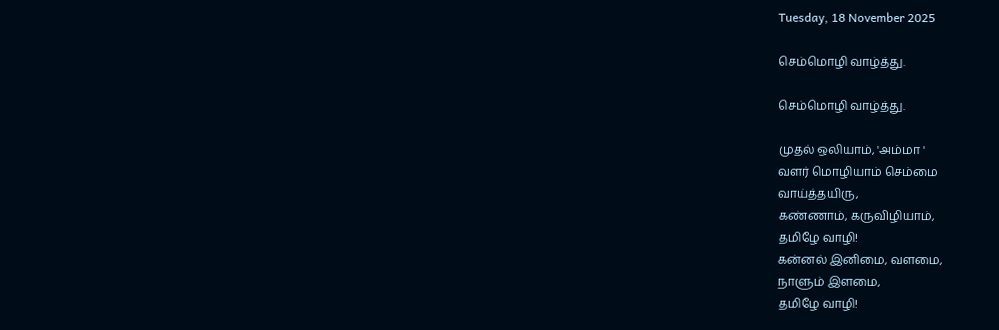Tuesday, 18 November 2025

செம்மொழி வாழ்த்து.

செம்மொழி வாழ்த்து.

முதல் ஒலியாம், 'அம்மா '
வளர் மொழியாம் செம்மை
வாய்த்தயிரு,
கண்ணாம், கருவிழியாம்,
தமிழே வாழி!
கன்னல் இனிமை, வளமை,
நாளும் இளமை,
தமிழே வாழி!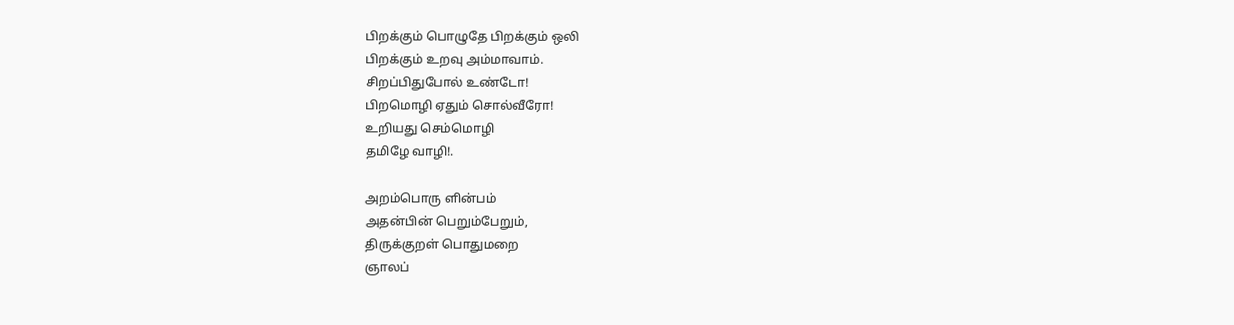பிறக்கும் பொழுதே பிறக்கும் ஒலி
பிறக்கும் உறவு அம்மாவாம்.
சிறப்பிதுபோல் உண்டோ!
பிறமொழி ஏதும் சொல்வீரோ!
உறியது செம்மொழி
தமிழே வாழி!.

அறம்பொரு ளின்பம்
அதன்பின் பெறும்பேறும்,
திருக்குறள் பொதுமறை
ஞாலப்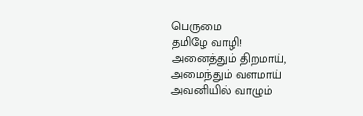பெருமை
தமிழே வாழி!
அனைத்தும் திறமாய்,
அமைந்தும் வளமாய்
அவனியில் வாழும்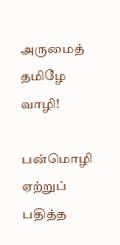அருமைத் தமிழே வாழி!

பன்மொழி ஏற்றுப்
பதித்த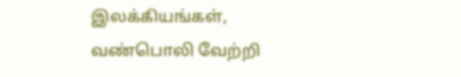இலக்கியங்கள்,
வண்பொலி வேற்றி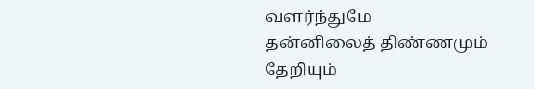வளர்ந்துமே
தன்னிலைத் திண்ணமும்
தேறியும்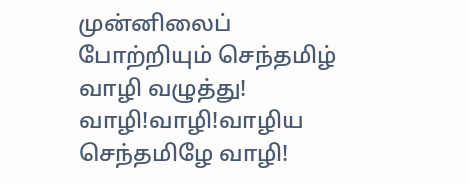முன்னிலைப்
போற்றியும் செந்தமிழ்
வாழி வழுத்து!
வாழி!வாழி!வாழிய
செந்தமிழே வாழி!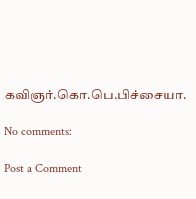கவிஞர்.கொ.பெ.பிச்சையா.

No comments:

Post a Comment